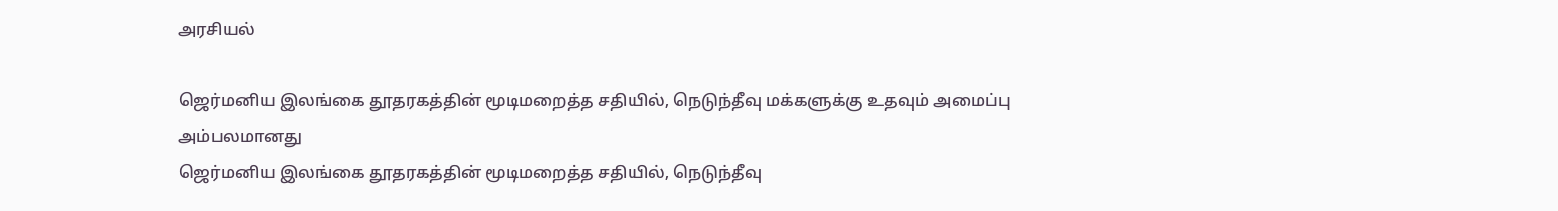அரசியல்

ஜெர்மனிய இலங்கை தூதரகத்தின் மூடிமறைத்த சதியில், நெடுந்தீவு மக்களுக்கு உதவும் அமைப்பு அம்பலமானது
ஜெர்மனிய இலங்கை தூதரகத்தின் மூடிமறைத்த சதியில், நெடுந்தீவு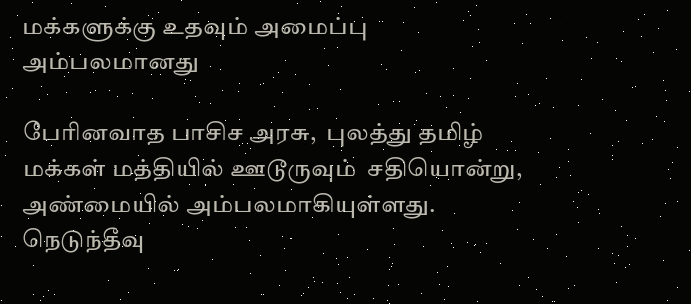மக்களுக்கு உதவும் அமைப்பு அம்பலமானது

பேரினவாத பாசிச அரசு,  புலத்து தமிழ் மக்கள் மத்தியில் ஊடூருவும்  சதியொன்று,  அண்மையில் அம்பலமாகியுள்ளது. நெடுந்தீவு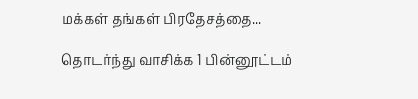மக்கள் தங்கள் பிரதேசத்தை...

தொடர்ந்து வாசிக்க 1 பின்னூட்டம்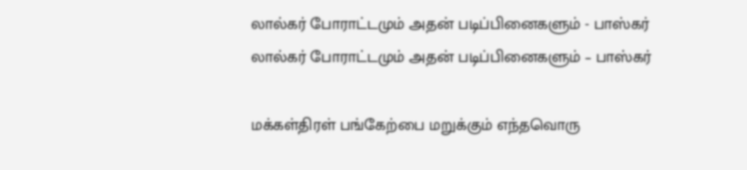லால்கர் போராட்டமும் அதன் படிப்பினைகளும் - பாஸ்கர்
லால்கர் போராட்டமும் அதன் படிப்பினைகளும் – பாஸ்கர்

மக்கள்திரள் பங்கேற்பை மறுக்கும் எந்தவொரு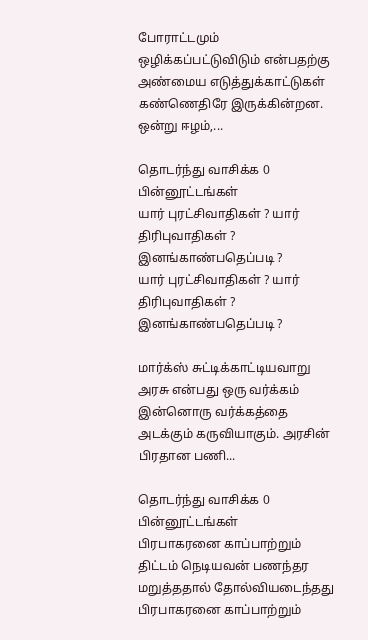போராட்டமும் ஒழிக்கப்பட்டுவிடும் என்பதற்கு அண்மைய எடுத்துக்காட்டுகள் கண்ணெதிரே இருக்கின்றன. ஒன்று ஈழம்,...

தொடர்ந்து வாசிக்க 0 பின்னூட்டங்கள்
யார் புரட்சிவாதிகள் ? யார் திரிபுவாதிகள் ? இனங்காண்பதெப்படி ?
யார் புரட்சிவாதிகள் ? யார் திரிபுவாதிகள் ? இனங்காண்பதெப்படி ?

மார்க்ஸ் சுட்டிக்காட்டியவாறு அரசு என்பது ஒரு வர்க்கம் இன்னொரு வர்க்கத்தை அடக்கும் கருவியாகும். அரசின் பிரதான பணி...

தொடர்ந்து வாசிக்க 0 பின்னூட்டங்கள்
பிரபாகரனை காப்பாற்றும் திட்டம் நெடியவன் பணந்தர மறுத்ததால் தோல்வியடைந்தது
பிரபாகரனை காப்பாற்றும்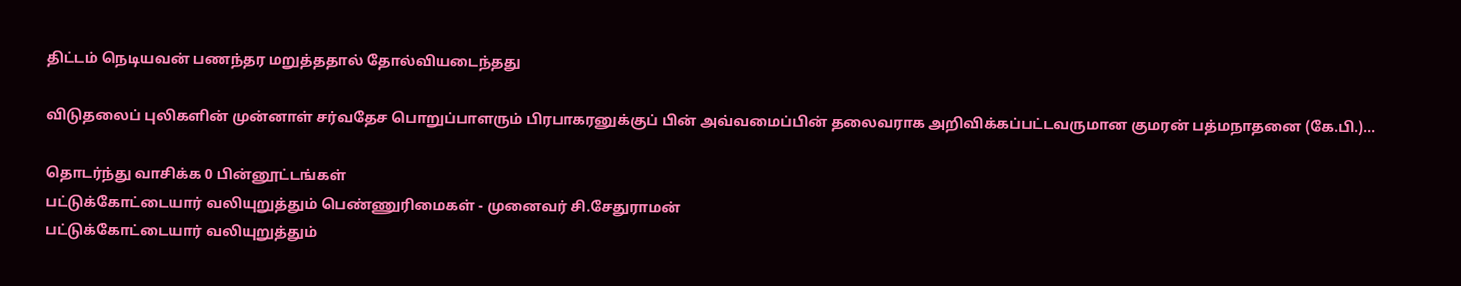திட்டம் நெடியவன் பணந்தர மறுத்ததால் தோல்வியடைந்தது

விடுதலைப் புலிகளின் முன்னாள் சர்வதேச பொறுப்பாளரும் பிரபாகரனுக்குப் பின் அவ்வமைப்பின் தலைவராக அறிவிக்கப்பட்டவருமான குமரன் பத்மநாதனை (கே.பி.)...

தொடர்ந்து வாசிக்க 0 பின்னூட்டங்கள்
பட்டுக்கோட்டையார் வலியுறுத்தும் பெண்ணுரிமைகள் - முனைவர் சி.சேதுராமன்
பட்டுக்கோட்டையார் வலியுறுத்தும்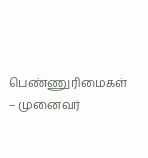பெண்ணுரிமைகள் – முனைவர்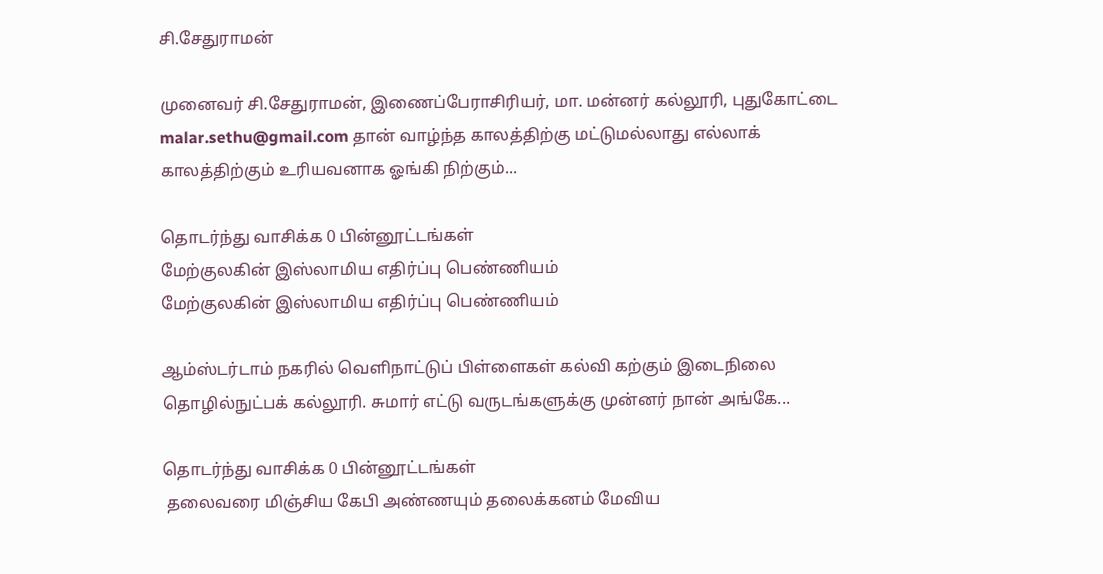சி.சேதுராமன்

முனைவர் சி.சேதுராமன், இணைப்பேராசிரியர், மா. மன்னர் கல்லூரி, புதுகோட்டை malar.sethu@gmail.com தான் வாழ்ந்த காலத்திற்கு மட்டுமல்லாது எல்லாக் காலத்திற்கும் உரியவனாக ஓங்கி நிற்கும்...

தொடர்ந்து வாசிக்க 0 பின்னூட்டங்கள்
மேற்குலகின் இஸ்லாமிய எதிர்ப்பு பெண்ணியம்
மேற்குலகின் இஸ்லாமிய எதிர்ப்பு பெண்ணியம்

ஆம்ஸ்டர்டாம் நகரில் வெளிநாட்டுப் பிள்ளைகள் கல்வி கற்கும் இடைநிலை தொழில்நுட்பக் கல்லூரி. சுமார் எட்டு வருடங்களுக்கு முன்னர் நான் அங்கே...

தொடர்ந்து வாசிக்க 0 பின்னூட்டங்கள்
 தலைவரை மிஞ்சிய கேபி அண்ணயும் தலைக்கனம் மேவிய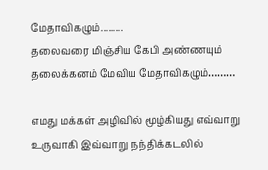மேதாவிகழும்.........
தலைவரை மிஞ்சிய கேபி அண்ணயும் தலைக்கனம் மேவிய மேதாவிகழும்………

எமது மக்கள் அழிவில் மூழ்கியது எவ்வாறு உருவாகி இவ்வாறு நந்திக்கடலில்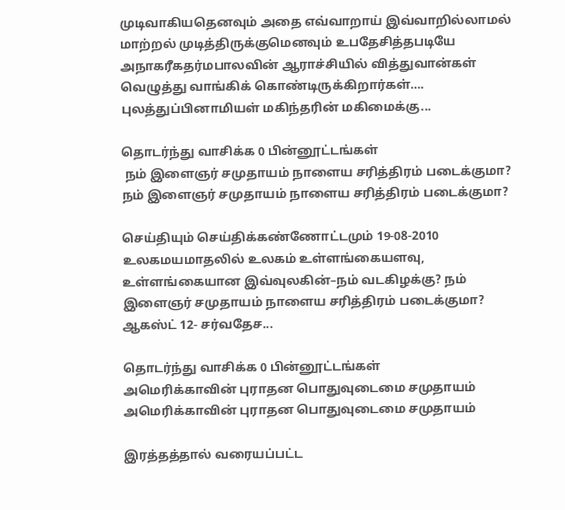முடிவாகியதெனவும் அதை எவ்வாறாய் இவ்வாறில்லாமல் மாற்றல் முடித்திருக்குமெனவும் உபதேசித்தபடியே அநாகரீகதர்மபாலவின் ஆராச்சியில் வித்துவான்கள் வெழுத்து வாங்கிக் கொண்டிருக்கிறார்கள்…. புலத்துப்பினாமியள் மகிந்தரின் மகிமைக்கு...

தொடர்ந்து வாசிக்க 0 பின்னூட்டங்கள்
 நம் இளைஞர் சமுதாயம் நாளைய சரித்திரம் படைக்குமா?
நம் இளைஞர் சமுதாயம் நாளைய சரித்திரம் படைக்குமா?

செய்தியும் செய்திக்கண்ணோட்டமும் 19-08-2010 உலகமயமாதலில் உலகம் உள்ளங்கையளவு, உள்ளங்கையான இவ்வுலகின்–நம் வடகிழக்கு? நம் இளைஞர் சமுதாயம் நாளைய சரித்திரம் படைக்குமா? ஆகஸ்ட் 12- சர்வதேச...

தொடர்ந்து வாசிக்க 0 பின்னூட்டங்கள்
அமெரிக்காவின் புராதன பொதுவுடைமை சமுதாயம்
அமெரிக்காவின் புராதன பொதுவுடைமை சமுதாயம்

இரத்தத்தால் வரையப்பட்ட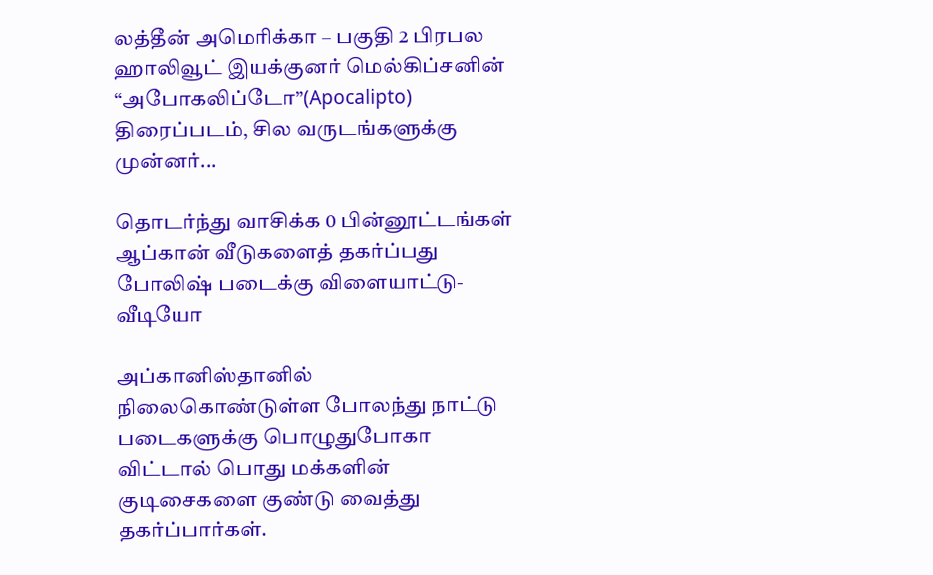லத்தீன் அமெரிக்கா – பகுதி 2 பிரபல ஹாலிவூட் இயக்குனர் மெல்கிப்சனின் “அபோகலிப்டோ”(Apocalipto) திரைப்படம், சில வருடங்களுக்கு முன்னர்...

தொடர்ந்து வாசிக்க 0 பின்னூட்டங்கள்
ஆப்கான் வீடுகளைத் தகர்ப்பது போலிஷ் படைக்கு விளையாட்டு- வீடியோ

அப்கானிஸ்தானில் நிலைகொண்டுள்ள போலந்து நாட்டு படைகளுக்கு பொழுதுபோகா விட்டால் பொது மக்களின் குடிசைகளை குண்டு வைத்து தகர்ப்பார்கள்.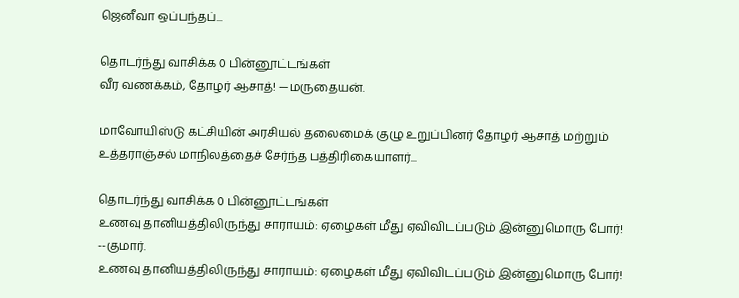ஜெனீவா ஒப்பந்தப்...

தொடர்ந்து வாசிக்க 0 பின்னூட்டங்கள்
வீர வணக்கம், தோழர் ஆசாத்! —மருதையன்.

மாவோயிஸ்டு கட்சியின் அரசியல் தலைமைக் குழு உறுப்பினர் தோழர் ஆசாத் மற்றும் உத்தராஞ்சல் மாநிலத்தைச் சேர்ந்த பத்திரிகையாளர்...

தொடர்ந்து வாசிக்க 0 பின்னூட்டங்கள்
உணவு தானியத்திலிருந்து சாராயம்: ஏழைகள் மீது ஏவிவிடப்படும் இன்னுமொரு போர்! --குமார்.
உணவு தானியத்திலிருந்து சாராயம்: ஏழைகள் மீது ஏவிவிடப்படும் இன்னுமொரு போர்!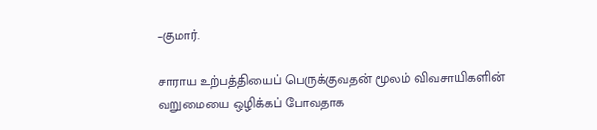–குமார்.

சாராய உற்பத்தியைப் பெருக்குவதன் மூலம் விவசாயிகளின் வறுமையை ஒழிக்கப் போவதாக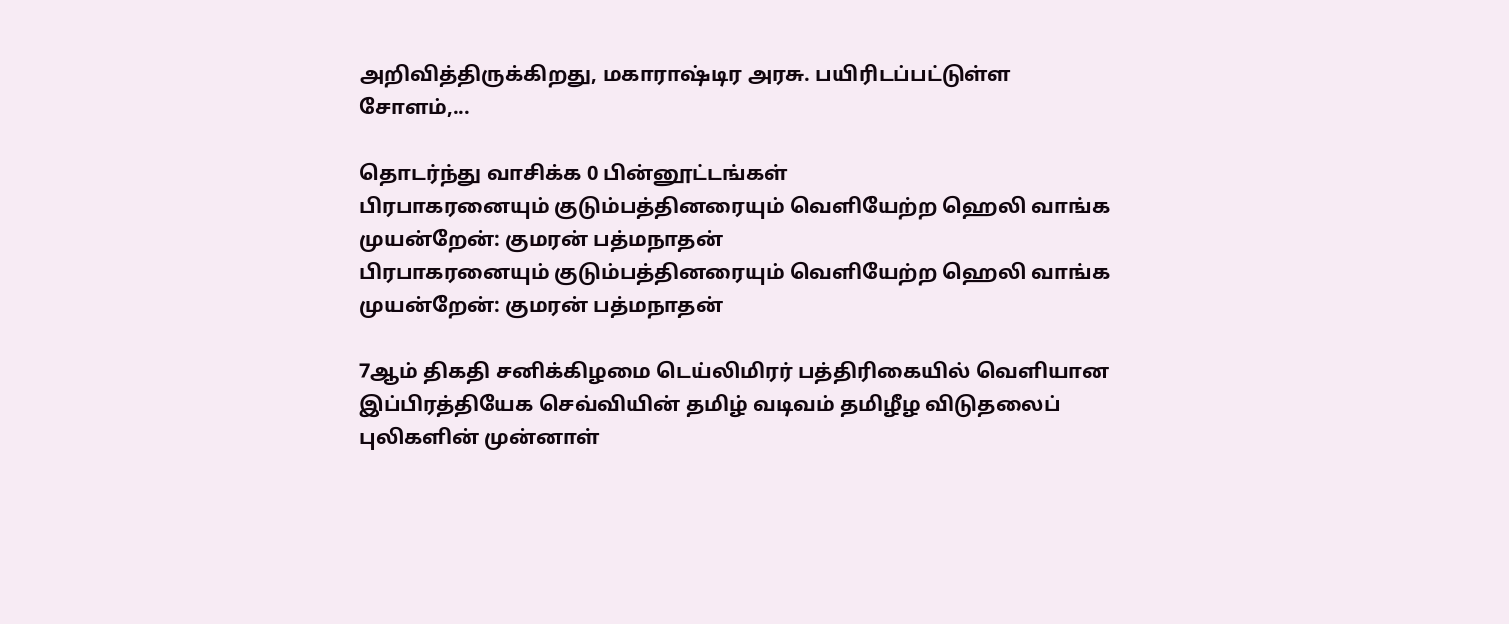அறிவித்திருக்கிறது, மகாராஷ்டிர அரசு. பயிரிடப்பட்டுள்ள சோளம்,...

தொடர்ந்து வாசிக்க 0 பின்னூட்டங்கள்
பிரபாகரனையும் குடும்பத்தினரையும் வெளியேற்ற ஹெலி வாங்க முயன்றேன்: குமரன் பத்மநாதன்
பிரபாகரனையும் குடும்பத்தினரையும் வெளியேற்ற ஹெலி வாங்க முயன்றேன்: குமரன் பத்மநாதன்

7ஆம் திகதி சனிக்கிழமை டெய்லிமிரர் பத்திரிகையில் வெளியான இப்பிரத்தியேக செவ்வியின் தமிழ் வடிவம் தமிழீழ விடுதலைப் புலிகளின் முன்னாள்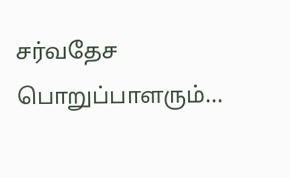சர்வதேச பொறுப்பாளரும்...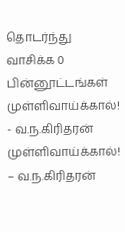தொடர்ந்து வாசிக்க 0 பின்னூட்டங்கள்
முள்ளிவாய்க்கால்!   - வ.ந.கிரிதரன்
முள்ளிவாய்க்கால்! – வ.ந.கிரிதரன்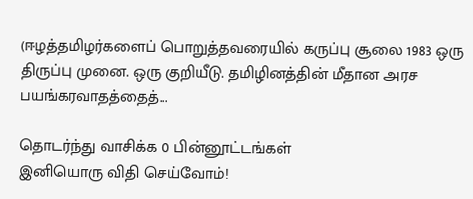(ஈழத்தமிழர்களைப் பொறுத்தவரையில் கருப்பு சூலை 1983 ஒரு திருப்பு முனை. ஒரு குறியீடு. தமிழினத்தின் மீதான அரச பயங்கரவாதத்தைத்...

தொடர்ந்து வாசிக்க 0 பின்னூட்டங்கள்
இனியொரு விதி செய்வோம்!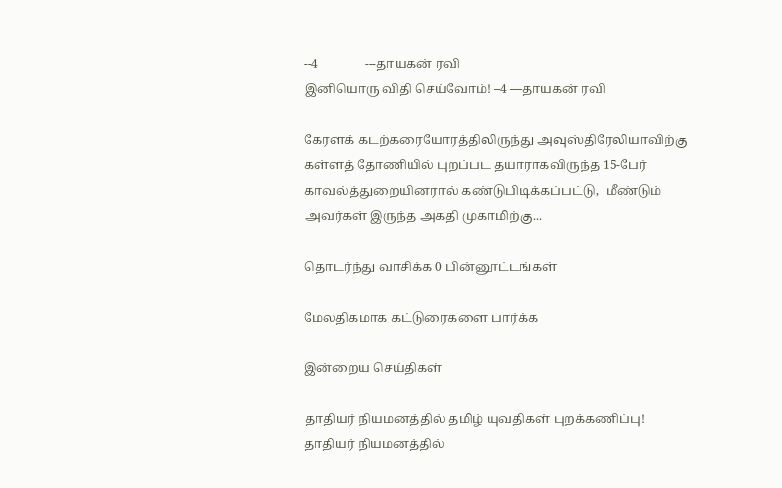--4               ---தாயகன் ரவி
இனியொரு விதி செய்வோம்! –4 —தாயகன் ரவி

கேரளக் கடற்கரையோரத்திலிருந்து அவுஸ்திரேலியாவிற்கு கள்ளத் தோணியில் புறப்பட தயாராகவிருந்த 15-பேர் காவல்த்துறையினரால் கண்டுபிடிக்கப்பட்டு,  மீண்டும் அவர்கள் இருந்த அகதி முகாமிற்கு...

தொடர்ந்து வாசிக்க 0 பின்னூட்டங்கள்

மேலதிகமாக கட்டுரைகளை பார்க்க

இன்றைய செய்திகள்

தாதியர் நியமனத்தில் தமிழ் யுவதிகள் புறக்கணிப்பு!
தாதியர் நியமனத்தில்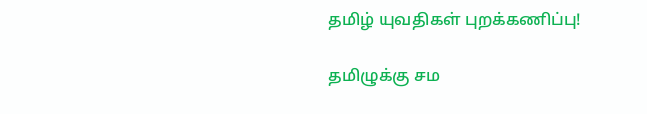தமிழ் யுவதிகள் புறக்கணிப்பு!

தமிழுக்கு சம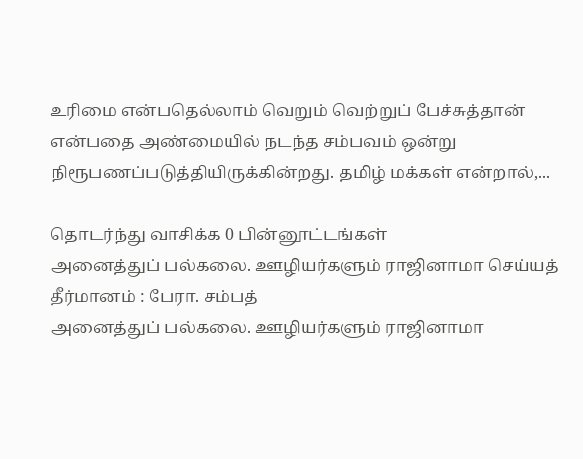உரிமை என்பதெல்லாம் வெறும் வெற்றுப் பேச்சுத்தான் என்பதை அண்மையில் நடந்த சம்பவம் ஒன்று நிரூபணப்படுத்தியிருக்கின்றது. தமிழ் மக்கள் என்றால்,...

தொடர்ந்து வாசிக்க 0 பின்னூட்டங்கள்
அனைத்துப் பல்கலை. ஊழியர்களும் ராஜினாமா செய்யத் தீர்மானம் : பேரா. சம்பத்
அனைத்துப் பல்கலை. ஊழியர்களும் ராஜினாமா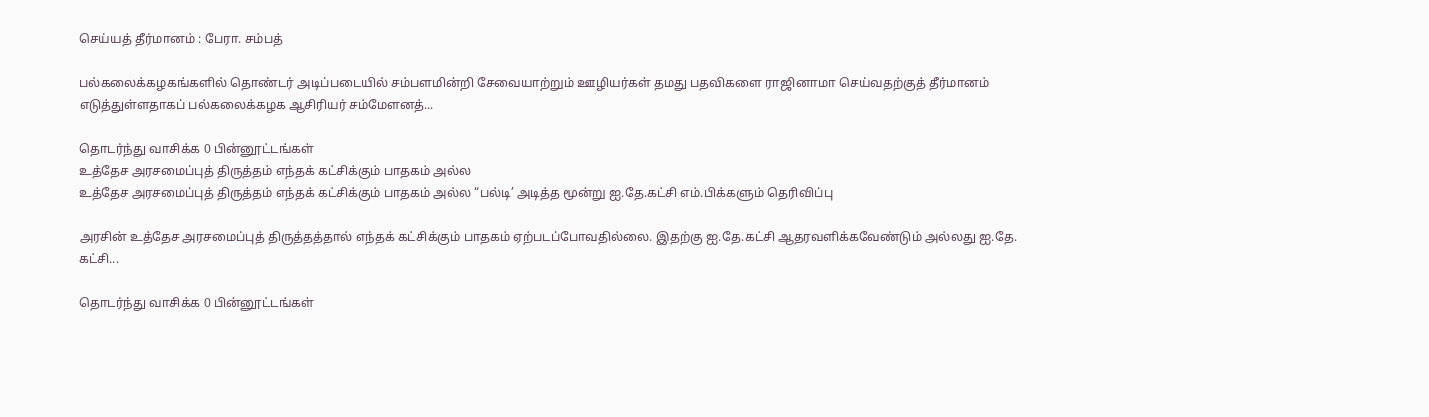செய்யத் தீர்மானம் : பேரா. சம்பத்

பல்கலைக்கழகங்களில் தொண்டர் அடிப்படையில் சம்பளமின்றி சேவையாற்றும் ஊழியர்கள் தமது பதவிகளை ராஜினாமா செய்வதற்குத் தீர்மானம் எடுத்துள்ளதாகப் பல்கலைக்கழக ஆசிரியர் சம்மேளனத்...

தொடர்ந்து வாசிக்க 0 பின்னூட்டங்கள்
உத்தேச அரசமைப்புத் திருத்தம் எந்தக் கட்சிக்கும் பாதகம் அல்ல
உத்தேச அரசமைப்புத் திருத்தம் எந்தக் கட்சிக்கும் பாதகம் அல்ல “பல்டி’ அடித்த மூன்று ஐ.தே.கட்சி எம்.பிக்களும் தெரிவிப்பு

அரசின் உத்தேச அரசமைப்புத் திருத்தத்தால் எந்தக் கட்சிக்கும் பாதகம் ஏற்படப்போவதில்லை. இதற்கு ஐ.தே.கட்சி ஆதரவளிக்கவேண்டும் அல்லது ஐ.தே. கட்சி...

தொடர்ந்து வாசிக்க 0 பின்னூட்டங்கள்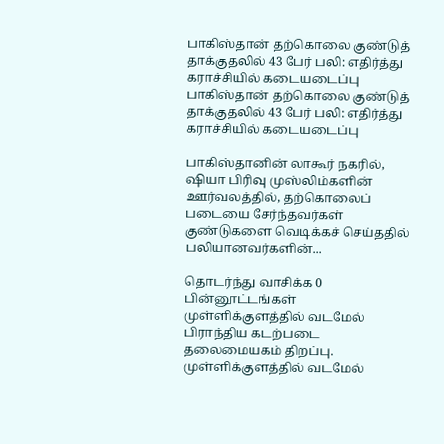பாகிஸ்தான் தற்கொலை குண்டுத் தாக்குதலில் 43 பேர் பலி: எதிர்த்து கராச்சியில் கடையடைப்பு
பாகிஸ்தான் தற்கொலை குண்டுத் தாக்குதலில் 43 பேர் பலி: எதிர்த்து கராச்சியில் கடையடைப்பு

பாகிஸ்தானின் லாகூர் நகரில், ஷியா பிரிவு முஸ்லிம்களின் ஊர்வலத்தில், தற்கொலைப் படையை சேர்ந்தவர்கள் குண்டுகளை வெடிக்கச் செய்ததில் பலியானவர்களின்...

தொடர்ந்து வாசிக்க 0 பின்னூட்டங்கள்
முள்ளிக்குளத்தில் வடமேல் பிராந்திய கடற்படை தலைமையகம் திறப்பு.
முள்ளிக்குளத்தில் வடமேல்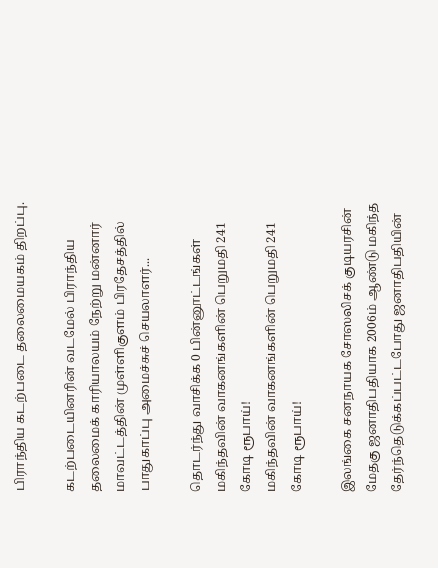பிராந்திய கடற்படை தலைமையகம் திறப்பு.

கடற்படையினரின் வடமேல் பிராந்திய தலைமைக் காரியாலயம் நேற்று மன்னார் மாவட்டத்தின் முள்ளிகுளம் பிரதேசத்தில் பாதுகாப்பு அமைச்சுச் செயலாளர்...

தொடர்ந்து வாசிக்க 0 பின்னூட்டங்கள்
மகிந்தவின் வாகனங்களின் பெறுமதி 241 கோடி ரூபாய்!
மகிந்தவின் வாகனங்களின் பெறுமதி 241 கோடி ரூபாய்!

இலங்கை சனநாயக சோஸலிசக் குடியரசின் மேதகு ஜனாதிபதியாக 2006ம் ஆண்டு மகிந்த தேர்ந்தெடுக்கப்பட்டபோது ஜனாதிபதியின்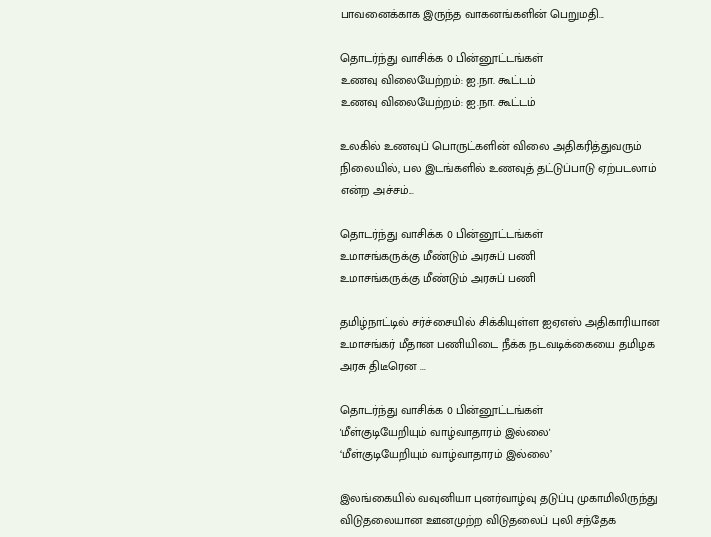பாவனைக்காக இருந்த வாகனங்களின் பெறுமதி...

தொடர்ந்து வாசிக்க 0 பின்னூட்டங்கள்
உணவு விலையேற்றம்: ஐ.நா. கூட்டம்
உணவு விலையேற்றம்: ஐ.நா. கூட்டம்

உலகில் உணவுப் பொருட்களின் விலை அதிகரித்துவரும் நிலையில், பல இடங்களில் உணவுத் தட்டுப்பாடு ஏற்படலாம் என்ற அச்சம்...

தொடர்ந்து வாசிக்க 0 பின்னூட்டங்கள்
உமாசங்கருக்கு மீண்டும் அரசுப் பணி
உமாசங்கருக்கு மீண்டும் அரசுப் பணி

தமிழ்நாட்டில் சர்ச்சையில் சிக்கியுள்ள ஐஏஎஸ் அதிகாரியான உமாசங்கர் மீதான பணியிடை நீக்க நடவடிக்கையை தமிழக அரசு திடீரென ...

தொடர்ந்து வாசிக்க 0 பின்னூட்டங்கள்
'மீள்குடியேறியும் வாழ்வாதாரம் இல்லை'
‘மீள்குடியேறியும் வாழ்வாதாரம் இல்லை’

இலங்கையில் வவுனியா புனர்வாழ்வு தடுப்பு முகாமிலிருந்து விடுதலையான ஊனமுற்ற விடுதலைப் புலி சந்தேக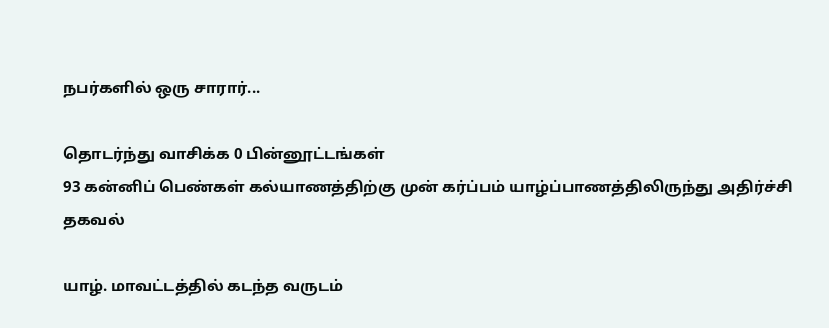நபர்களில் ஒரு சாரார்...

தொடர்ந்து வாசிக்க 0 பின்னூட்டங்கள்
93 கன்னிப் பெண்கள் கல்யாணத்திற்கு முன் கர்ப்பம் யாழ்ப்பாணத்திலிருந்து அதிர்ச்சி தகவல்

யாழ். மாவட்டத்தில் கடந்த வருடம்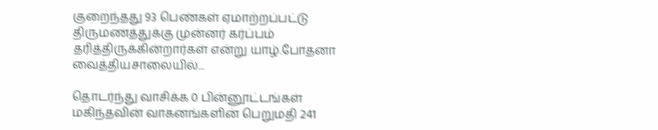குறைந்தது 93 பெண்கள் ஏமாற்றப்பட்டு திருமணத்துக்கு முன்னர் கர்ப்பம் தரித்திருக்கின்றார்கள் என்று யாழ்.போதனா வைத்தியசாலையில்...

தொடர்ந்து வாசிக்க 0 பின்னூட்டங்கள்
மகிந்தவின் வாகனங்களின் பெறுமதி 241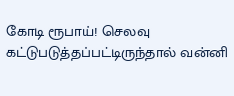கோடி ரூபாய்! செலவு கட்டுபடுத்தப்பட்டிருந்தால் வன்னி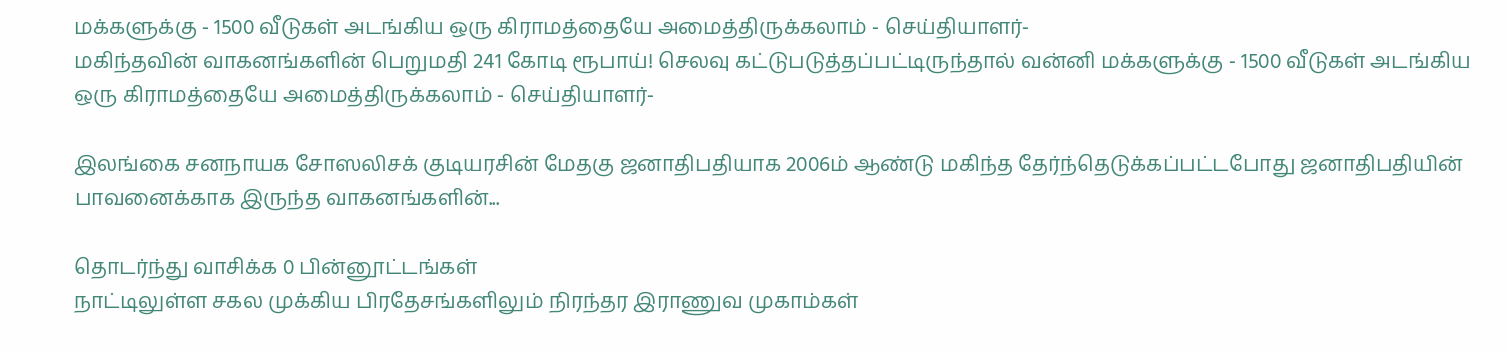மக்களுக்கு ‐ 1500 வீடுகள் அடங்கிய ஒரு கிராமத்தையே அமைத்திருக்கலாம் ‐ செய்தியாளர்‐
மகிந்தவின் வாகனங்களின் பெறுமதி 241 கோடி ரூபாய்! செலவு கட்டுபடுத்தப்பட்டிருந்தால் வன்னி மக்களுக்கு ‐ 1500 வீடுகள் அடங்கிய ஒரு கிராமத்தையே அமைத்திருக்கலாம் ‐ செய்தியாளர்‐

இலங்கை சனநாயக சோஸலிசக் குடியரசின் மேதகு ஜனாதிபதியாக 2006ம் ஆண்டு மகிந்த தேர்ந்தெடுக்கப்பட்டபோது ஜனாதிபதியின் பாவனைக்காக இருந்த வாகனங்களின்...

தொடர்ந்து வாசிக்க 0 பின்னூட்டங்கள்
நாட்டிலுள்ள சகல முக்கிய பிரதேசங்களிலும் நிரந்தர இராணுவ முகாம்கள்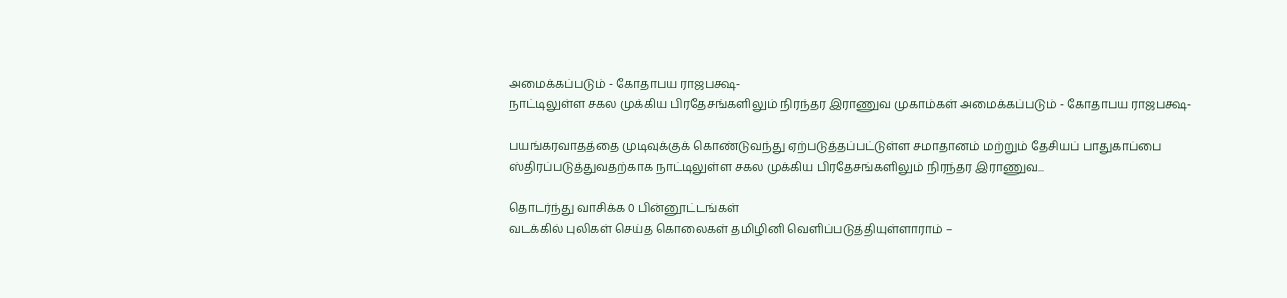அமைக்கப்படும் ‐ கோதாபய ராஜபக்ஷ‐
நாட்டிலுள்ள சகல முக்கிய பிரதேசங்களிலும் நிரந்தர இராணுவ முகாம்கள் அமைக்கப்படும் ‐ கோதாபய ராஜபக்ஷ‐

பயங்கரவாதத்தை முடிவுக்குக் கொண்டுவந்து ஏற்படுத்தப்பட்டுள்ள சமாதானம் மற்றும் தேசியப் பாதுகாப்பை ஸ்திரப்படுத்துவதற்காக நாட்டிலுள்ள சகல முக்கிய பிரதேசங்களிலும் நிரந்தர இராணுவ...

தொடர்ந்து வாசிக்க 0 பின்னூட்டங்கள்
வடக்கில் புலிகள் செய்த கொலைகள் தமிழினி வெளிப்படுத்தியுள்ளாராம் –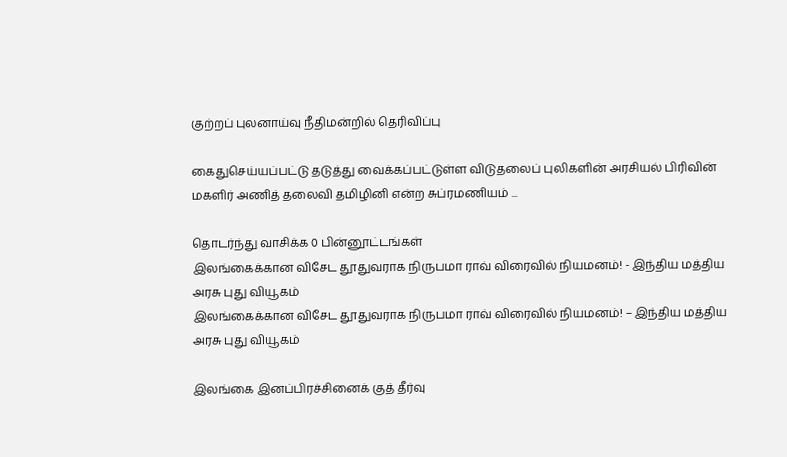குற்றப் புலனாய்வு நீதிமன்றில் தெரிவிப்பு

கைதுசெய்யப்பட்டு தடுத்து வைக்கப்பட்டுள்ள விடுதலைப் புலிகளின் அரசியல் பிரிவின் மகளிர் அணித் தலைவி தமிழினி என்ற சுப்ரமணியம் ...

தொடர்ந்து வாசிக்க 0 பின்னூட்டங்கள்
இலங்கைக்கான விசேட தூதுவராக நிருபமா ராவ் விரைவில் நியமனம்! - இந்திய மத்திய அரசு புது வியூகம்
இலங்கைக்கான விசேட தூதுவராக நிருபமா ராவ் விரைவில் நியமனம்! – இந்திய மத்திய அரசு புது வியூகம்

இலங்கை இனப்பிரச்சினைக் குத் தீர்வு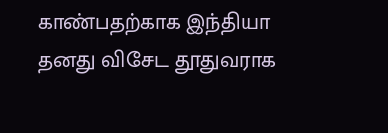காண்பதற்காக இந்தியா தனது விசேட தூதுவராக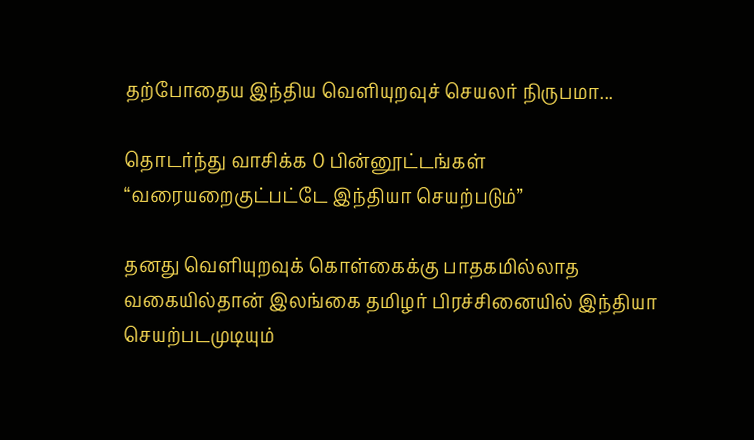தற்போதைய இந்திய வெளியுறவுச் செயலர் நிருபமா...

தொடர்ந்து வாசிக்க 0 பின்னூட்டங்கள்
“வரையறைகுட்பட்டே இந்தியா செயற்படும்”

தனது வெளியுறவுக் கொள்கைக்கு பாதகமில்லாத வகையில்தான் இலங்கை தமிழர் பிரச்சினையில் இந்தியா செயற்படமுடியும்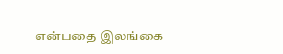என்பதை இலங்கை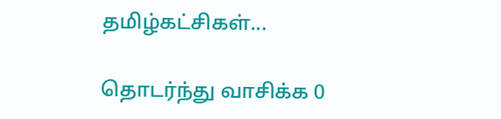தமிழ்கட்சிகள்...

தொடர்ந்து வாசிக்க 0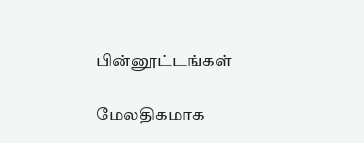பின்னூட்டங்கள்

மேலதிகமாக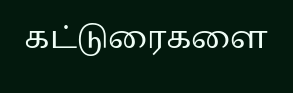கட்டுரைகளை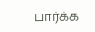பார்க்க